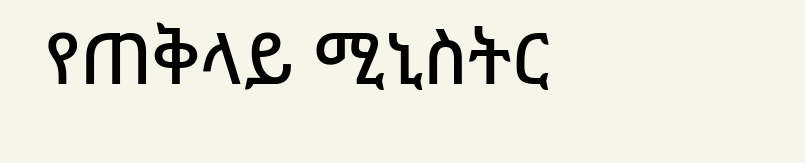የጠቅላይ ሚኒስትር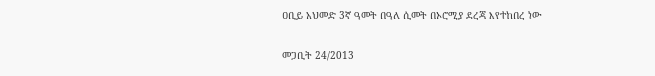ዐቢይ አህመድ 3ኛ ዓመት በዓለ ሲመት በኦሮሚያ ደረጃ እየተከበረ ነው

መጋቢት 24/2013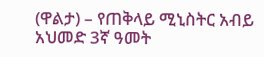(ዋልታ) – የጠቅላይ ሚኒስትር አብይ አህመድ 3ኛ ዓመት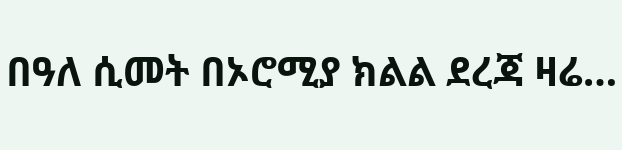በዓለ ሲመት በኦሮሚያ ክልል ደረጃ ዛሬ…